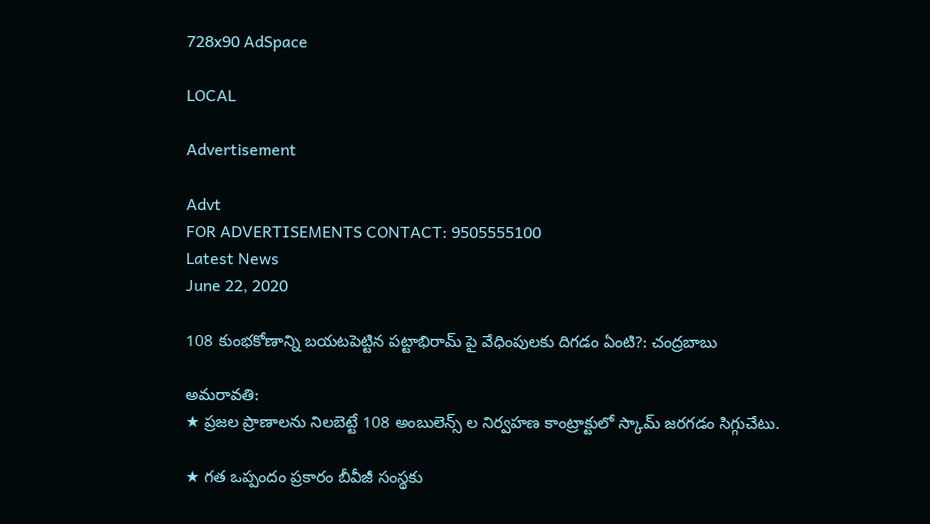728x90 AdSpace

LOCAL

Advertisement

Advt
FOR ADVERTISEMENTS CONTACT: 9505555100
Latest News
June 22, 2020

108 కుంభకోణాన్ని బయటపెట్టిన పట్టాభిరామ్ పై వేధింపులకు దిగడం ఏంటి?: చంద్రబాబు

అమరావతి:
★ ప్రజల ప్రాణాలను నిలబెట్టే 108 అంబులెన్స్ ల నిర్వహణ కాంట్రాక్టులో స్కామ్ జరగడం సిగ్గుచేటు.

★ గత ఒప్పందం ప్రకారం బీవీజీ సంస్థకు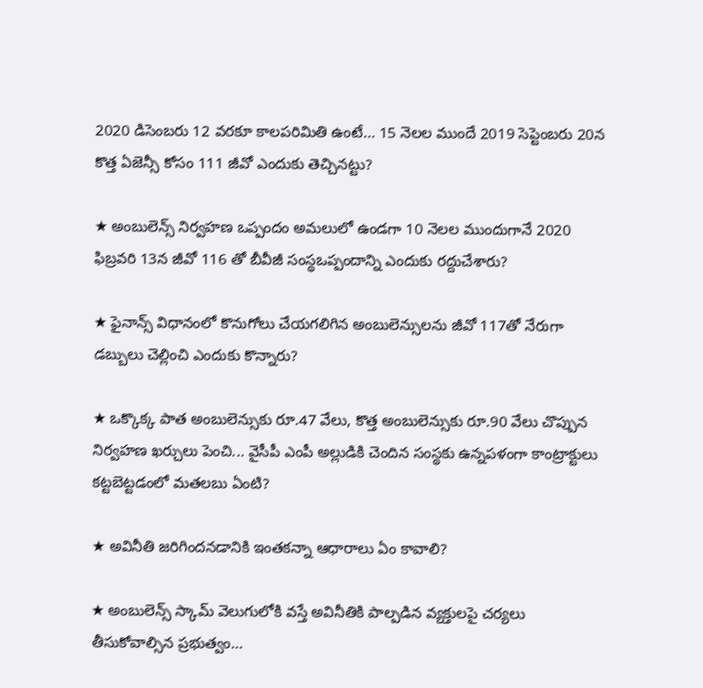2020 డిసెంబరు 12 వరకూ కాలపరిమితి ఉంటే... 15 నెలల ముందే 2019 సెప్టెంబరు 20న కొత్త ఏజెన్సీ కోసం 111 జీవో ఎందుకు తెచ్చినట్టు?

★ అంబులెన్స్ నిర్వహణ ఒప్పందం అమలులో ఉండగా 10 నెలల ముందుగానే 2020 ఫిబ్రవరి 13న జీవో 116 తో బీవీజీ సంస్థఒప్పందాన్ని ఎందుకు రద్దుచేశారు?

★ ఫైనాన్స్‌ విధానంలో కొనుగోలు చేయగలిగిన అంబులెన్సులను జీవో 117తో నేరుగా డబ్బులు చెల్లించి ఎందుకు కొన్నారు?

★ ఒక్కొక్క పాత అంబులెన్సుకు రూ.47 వేలు, కొత్త అంబులెన్సుకు రూ.90 వేలు చొప్పున నిర్వహణ ఖర్చులు పెంచి... వైసీపీ ఎంపీ అల్లుడికి చెందిన సంస్థకు ఉన్నపళంగా కాంట్రాక్టులు కట్టబెట్టడంలో మతలబు ఏంటి?

★ అవినీతి జరిగిందనడానికి ఇంతకన్నా ఆధారాలు ఏం కావాలి?

★ అంబులెన్స్ స్కామ్ వెలుగులోకి వస్తే అవినీతికి పాల్పడిన వ్యక్తులపై చర్యలు తీసుకోవాల్సిన ప్రభుత్వం...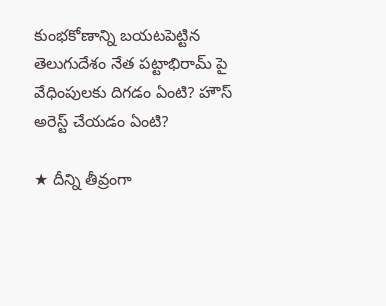కుంభకోణాన్ని బయటపెట్టిన తెలుగుదేశం నేత పట్టాభిరామ్ పై వేధింపులకు దిగడం ఏంటి? హౌస్ అరెస్ట్ చేయడం ఏంటి?

★ దీన్ని తీవ్రంగా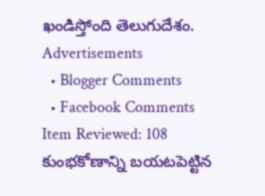ఖండిస్తోంది తెలుగుదేశం.
Advertisements
  • Blogger Comments
  • Facebook Comments
Item Reviewed: 108 కుంభకోణాన్ని బయటపెట్టిన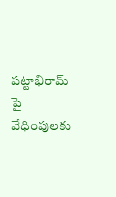పట్టాభిరామ్ పై వేధింపులకు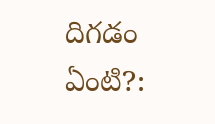దిగడం ఏంటి?: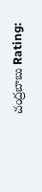చంద్రబాబు Rating: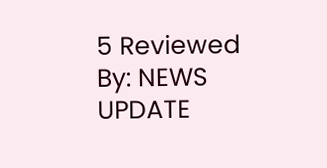5 Reviewed By: NEWS UPDATE